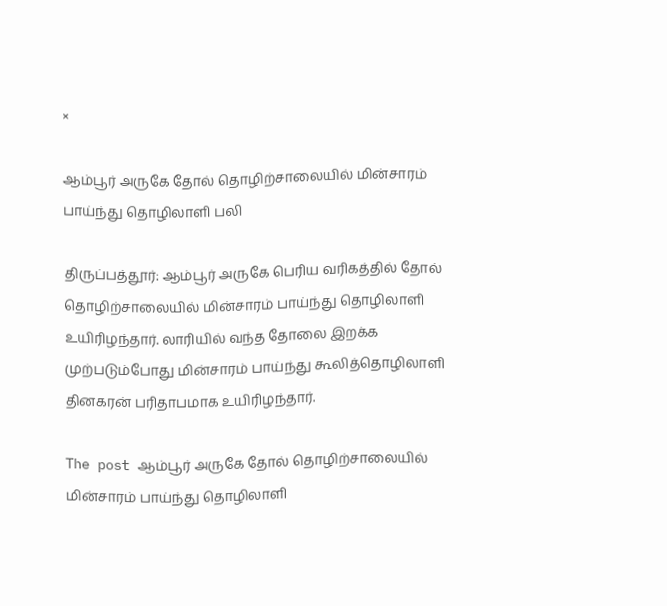×

ஆம்பூர் அருகே தோல் தொழிற்சாலையில் மின்சாரம் பாய்ந்து தொழிலாளி பலி

திருப்பத்தூர்: ஆம்பூர் அருகே பெரிய வரிகத்தில் தோல் தொழிற்சாலையில் மின்சாரம் பாய்ந்து தொழிலாளி உயிரிழந்தார். லாரியில் வந்த தோலை இறக்க முற்படும்போது மின்சாரம் பாய்ந்து கூலித்தொழிலாளி தினகரன் பரிதாபமாக உயிரிழந்தார்.

The post ஆம்பூர் அருகே தோல் தொழிற்சாலையில் மின்சாரம் பாய்ந்து தொழிலாளி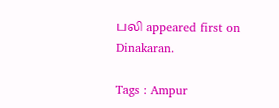பலி appeared first on Dinakaran.

Tags : Ampur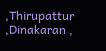,Thirupattur ,Dinakaran ,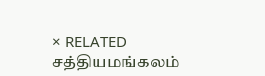× RELATED சத்தியமங்கலம்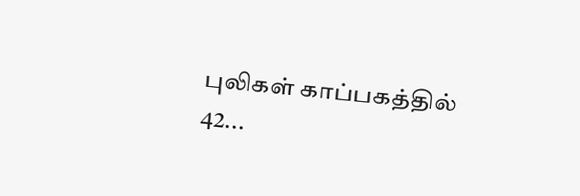புலிகள் காப்பகத்தில் 42...